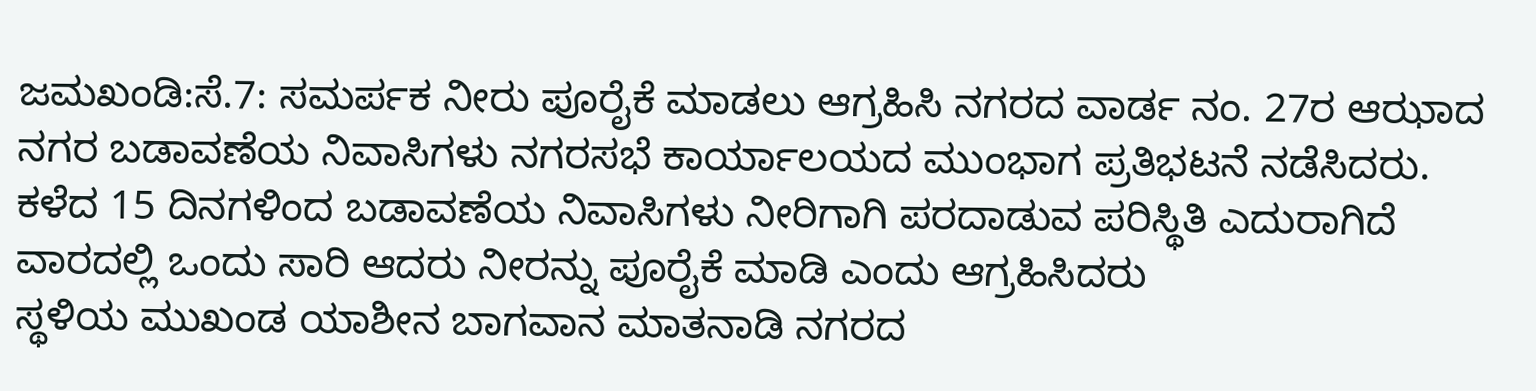ಜಮಖಂಡಿ:ಸೆ.7: ಸಮರ್ಪಕ ನೀರು ಪೂರೈಕೆ ಮಾಡಲು ಆಗ್ರಹಿಸಿ ನಗರದ ವಾರ್ಡ ನಂ. 27ರ ಆಝಾದ ನಗರ ಬಡಾವಣೆಯ ನಿವಾಸಿಗಳು ನಗರಸಭೆ ಕಾರ್ಯಾಲಯದ ಮುಂಭಾಗ ಪ್ರತಿಭಟನೆ ನಡೆಸಿದರು.
ಕಳೆದ 15 ದಿನಗಳಿಂದ ಬಡಾವಣೆಯ ನಿವಾಸಿಗಳು ನೀರಿಗಾಗಿ ಪರದಾಡುವ ಪರಿಸ್ಥಿತಿ ಎದುರಾಗಿದೆ ವಾರದಲ್ಲಿ ಒಂದು ಸಾರಿ ಆದರು ನೀರನ್ನು ಪೂರೈಕೆ ಮಾಡಿ ಎಂದು ಆಗ್ರಹಿಸಿದರು
ಸ್ಥಳಿಯ ಮುಖಂಡ ಯಾಶೀನ ಬಾಗವಾನ ಮಾತನಾಡಿ ನಗರದ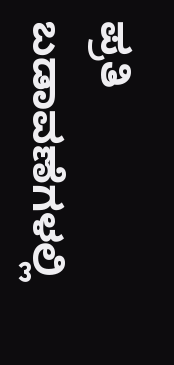ಪ್ರತಿ ಬಡಾವಣೆಗಳಲ್ಲಿ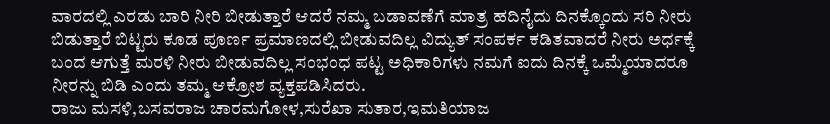ವಾರದಲ್ಲಿ ಎರಡು ಬಾರಿ ನೀರಿ ಬೀಡುತ್ತಾರೆ ಆದರೆ ನಮ್ಮ ಬಡಾವಣೆಗೆ ಮಾತ್ರ ಹದಿನೈದು ದಿನಕ್ಕೊಂದು ಸರಿ ನೀರು ಬಿಡುತ್ತಾರೆ ಬಿಟ್ಟರು ಕೂಡ ಪೂರ್ಣ ಪ್ರಮಾಣದಲ್ಲಿ ಬೀಡುವದಿಲ್ಲ ವಿದ್ಯುತ್ ಸಂಪರ್ಕ ಕಡಿತವಾದರೆ ನೀರು ಅರ್ಧಕ್ಕೆ ಬಂದ ಆಗುತ್ತೆ ಮರಳಿ ನೀರು ಬೀಡುವದಿಲ್ಲ ಸಂಭಂಧ ಪಟ್ಟ ಅಧಿಕಾರಿಗಳು ನಮಗೆ ಐದು ದಿನಕ್ಕೆ ಒಮ್ಮೆಯಾದರೂ ನೀರನ್ನು ಬಿಡಿ ಎಂದು ತಮ್ಮ ಆಕ್ರೋಶ ವ್ಯಕ್ತಪಡಿಸಿದರು.
ರಾಜು ಮಸಳಿ,ಬಸವರಾಜ ಚಾರಮಗೋಳ,ಸುರೆಖಾ ಸುತಾರ,ಇಮತಿಯಾಜ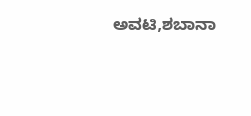ಅವಟಿ,ಶಬಾನಾ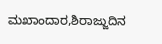ಮಖಾಂದಾರ,ಶಿರಾಜ್ಜುದಿನ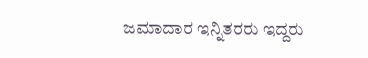ಜಮಾದಾರ ಇನ್ನಿತರರು ಇದ್ದರು